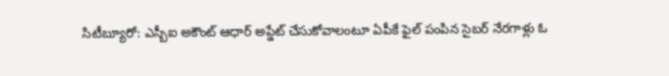సిటీబ్యూరో: ఎస్బీఐ అకౌంట్ ఆధార్ అప్డేట్ చేసుకోవాలంటూ ఏపీకే ఫైల్ పంపిన సైబర్ నేరగాళ్లు ఓ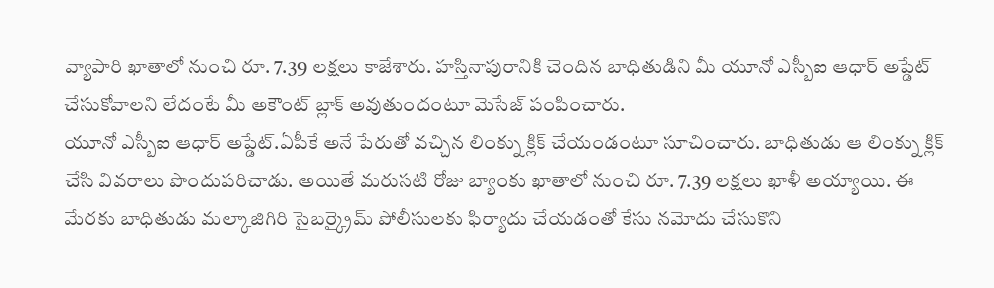వ్యాపారి ఖాతాలో నుంచి రూ. 7.39 లక్షలు కాజేశారు. హస్తినాపురానికి చెందిన బాధితుడిని మీ యూనో ఎస్బీఐ ఆధార్ అప్డేట్ చేసుకోవాలని లేదంటే మీ అకౌంట్ బ్లాక్ అవుతుందంటూ మెసేజ్ పంపించారు.
యూనో ఎస్బీఐ ఆధార్ అప్డేట్.ఏపీకే అనే పేరుతో వచ్చిన లింక్ను క్లిక్ చేయండంటూ సూచించారు. బాధితుడు ఆ లింక్ను క్లిక్ చేసి వివరాలు పొందుపరిచాడు. అయితే మరుసటి రోజు బ్యాంకు ఖాతాలో నుంచి రూ. 7.39 లక్షలు ఖాళీ అయ్యాయి. ఈ మేరకు బాధితుడు మల్కాజిగిరి సైబర్క్రైమ్ పోలీసులకు ఫిర్యాదు చేయడంతో కేసు నమోదు చేసుకొని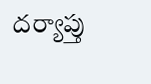దర్యాప్తు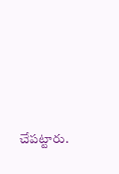చేపట్టారు.